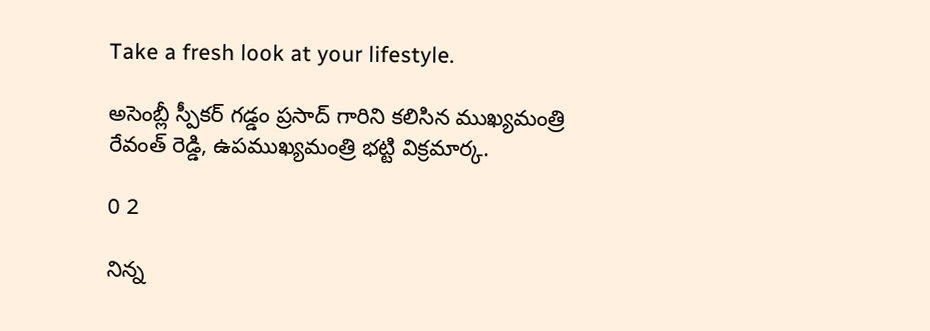Take a fresh look at your lifestyle.

అసెంబ్లీ స్పీకర్ గడ్డం ప్రసాద్ గారిని కలిసిన ముఖ్యమంత్రి రేవంత్ రెడ్డి, ఉపముఖ్యమంత్రి భట్టి విక్రమార్క.

0 2

నిన్న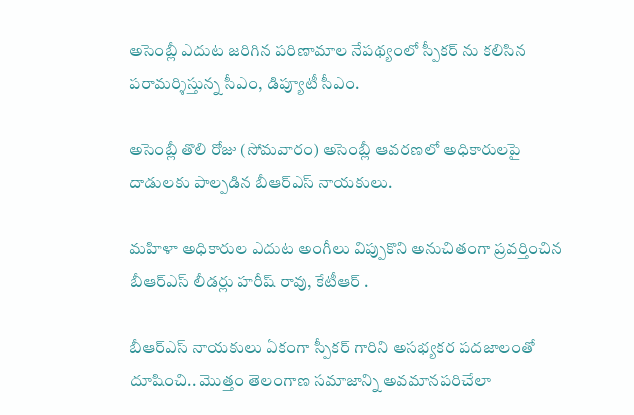అసెంబ్లీ ఎదుట జరిగిన పరిణామాల నేపథ్యంలో స్పీకర్ ను కలిసిన పరామర్శిస్తున్న సీఎం, డిప్యూటీ సీఎం.

అసెంబ్లీ తొలి రోజు (సోమవారం) అసెంబ్లీ ఆవరణలో అధికారులపై దాడులకు పాల్పడిన బీఆర్ఎస్ నాయకులు.

మహిళా అధికారుల ఎదుట అంగీలు విప్పుకొని అనుచితంగా ప్రవర్తించిన బీఆర్ఎస్ లీడర్లు హరీష్ రావు, కేటీఆర్ .

బీఆర్ఎస్ నాయకులు ఏకంగా స్పీకర్ గారిని అసభ్యకర పదజాలంతో దూషించి.. మొత్తం తెలంగాణ సమాజాన్ని అవమానపరిచేలా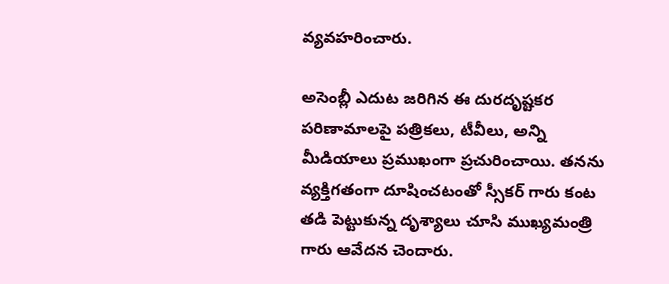వ్యవహరించారు.

అసెంబ్లీ ఎదుట జరిగిన ఈ దురదృష్టకర పరిణామాలపై పత్రికలు, టీవీలు, అన్ని మీడియాలు ప్రముఖంగా ప్రచురించాయి. తనను వ్యక్తిగతంగా దూషించటంతో స్సీకర్ గారు కంట తడి పెట్టుకున్న దృశ్యాలు చూసి ముఖ్యమంత్రి గారు ఆవేదన చెందారు.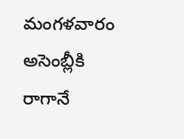మంగళవారం అసెంబ్లీకి రాగానే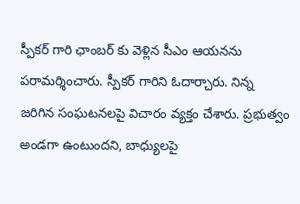స్పీకర్ గారి ఛాంబర్ కు వెళ్లిన సీఎం ఆయనను పరామర్శించారు. స్పీకర్ గారిని ఓదార్చారు. నిన్న జరిగిన సంఘటనలపై విచారం వ్యక్తం చేశారు. ప్రభుత్వం అండగా ఉంటుందని, బాధ్యులపై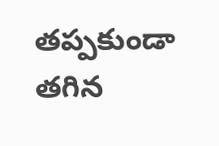తప్పకుండా తగిన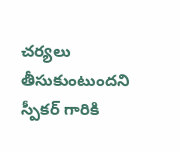చర్యలు తీసుకుంటుందని స్పీకర్ గారికి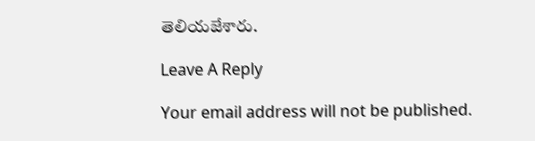తెలియజేశారు.

Leave A Reply

Your email address will not be published.